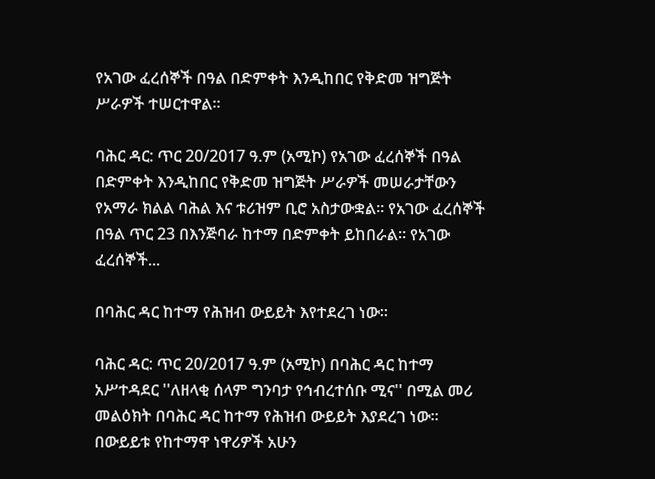የአገው ፈረሰኞች በዓል በድምቀት እንዲከበር የቅድመ ዝግጅት ሥራዎች ተሠርተዋል።

ባሕር ዳር: ጥር 20/2017 ዓ.ም (አሚኮ) የአገው ፈረሰኞች በዓል በድምቀት እንዲከበር የቅድመ ዝግጅት ሥራዎች መሠራታቸውን የአማራ ክልል ባሕል እና ቱሪዝም ቢሮ አስታውቋል። የአገው ፈረሰኞች በዓል ጥር 23 በእንጅባራ ከተማ በድምቀት ይከበራል። የአገው ፈረሰኞች...

በባሕር ዳር ከተማ የሕዝብ ውይይት እየተደረገ ነው።

ባሕር ዳር: ጥር 20/2017 ዓ.ም (አሚኮ) በባሕር ዳር ከተማ አሥተዳደር ''ለዘላቂ ሰላም ግንባታ የኅብረተሰቡ ሚና'' በሚል መሪ መልዕክት በባሕር ዳር ከተማ የሕዝብ ውይይት እያደረገ ነው። በውይይቱ የከተማዋ ነዋሪዎች አሁን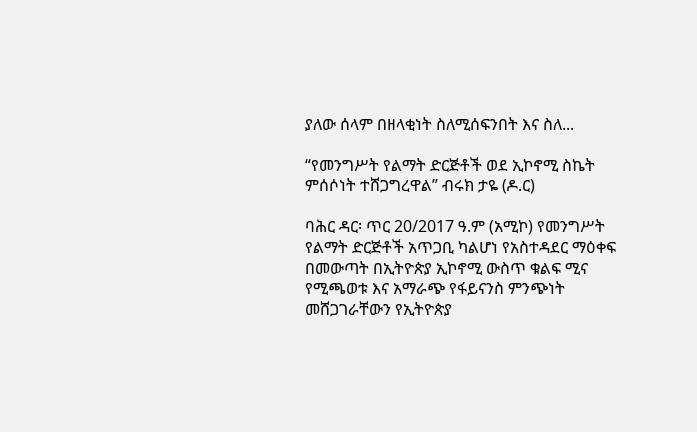ያለው ሰላም በዘላቂነት ስለሚሰፍንበት እና ስለ...

“የመንግሥት የልማት ድርጅቶች ወደ ኢኮኖሚ ስኬት ምሰሶነት ተሸጋግረዋል” ብሩክ ታዬ (ዶ.ር)

ባሕር ዳር፡ ጥር 20/2017 ዓ.ም (አሚኮ) የመንግሥት የልማት ድርጅቶች አጥጋቢ ካልሆነ የአስተዳደር ማዕቀፍ በመውጣት በኢትዮጵያ ኢኮኖሚ ውስጥ ቁልፍ ሚና የሚጫወቱ እና አማራጭ የፋይናንስ ምንጭነት መሸጋገራቸውን የኢትዮጵያ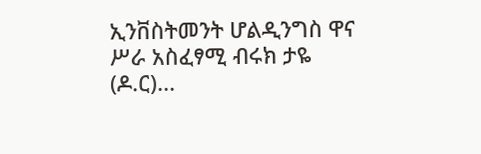ኢንቨስትመንት ሆልዲንግስ ዋና ሥራ አስፈፃሚ ብሩክ ታዬ (ዶ.ር)...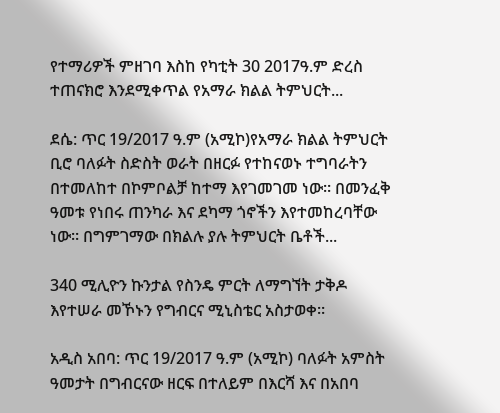የተማሪዎች ምዘገባ እስከ የካቲት 30 2017ዓ.ም ድረስ ተጠናክሮ እንደሚቀጥል የአማራ ክልል ትምህርት...

ደሴ: ጥር 19/2017 ዓ.ም (አሚኮ)የአማራ ክልል ትምህርት ቢሮ ባለፉት ስድስት ወራት በዘርፉ የተከናወኑ ተግባራትን በተመለከተ በኮምቦልቻ ከተማ እየገመገመ ነው። በመንፈቅ ዓመቱ የነበሩ ጠንካራ እና ደካማ ጎኖችን እየተመከረባቸው ነው። በግምገማው በክልሉ ያሉ ትምህርት ቤቶች...

340 ሚሊዮን ኩንታል የስንዴ ምርት ለማግኘት ታቅዶ እየተሠራ መኾኑን የግብርና ሚኒስቴር አስታወቀ።

አዲስ አበባ: ጥር 19/2017 ዓ.ም (አሚኮ) ባለፉት አምስት ዓመታት በግብርናው ዘርፍ በተለይም በእርሻ እና በአበባ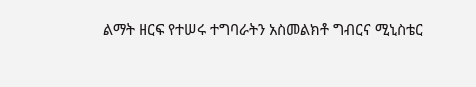ልማት ዘርፍ የተሠሩ ተግባራትን አስመልክቶ ግብርና ሚኒስቴር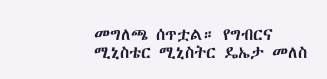መግለጫ ሰጥቷል። የግብርና ሚኒስቴር ሚኒስትር ዴኤታ መለስ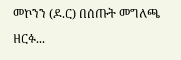መኮንን (ዶ.ር) በሰጡት መግለጫ ዘርፉ...